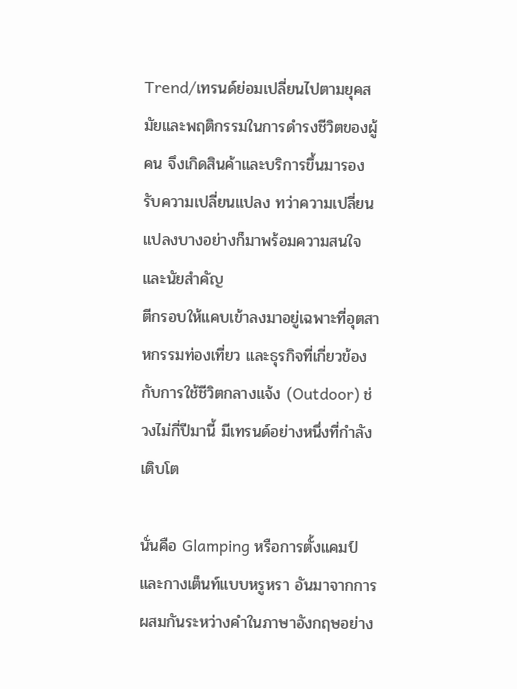Trend/เทรนด์ย่อมเปลี่ยนไปตามยุคสมัยและพฤติกรรมในการดำรงชีวิตของผู้คน จึงเกิดสินค้าและบริการขึ้นมารองรับความเปลี่ยนแปลง ทว่าความเปลี่ยนแปลงบางอย่างก็มาพร้อมความสนใจและนัยสำคัญ
ตีกรอบให้แคบเข้าลงมาอยู่เฉพาะที่อุตสาหกรรมท่องเที่ยว และธุรกิจที่เกี่ยวข้องกับการใช้ชีวิตกลางแจ้ง (Outdoor) ช่วงไม่กี่ปีมานี้ มีเทรนด์อย่างหนึ่งที่กำลังเติบโต

นั่นคือ Glamping หรือการตั้งแคมป์และกางเต็นท์แบบหรูหรา อันมาจากการผสมกันระหว่างคำในภาษาอังกฤษอย่าง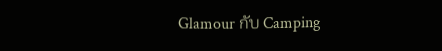Glamour กับ Camping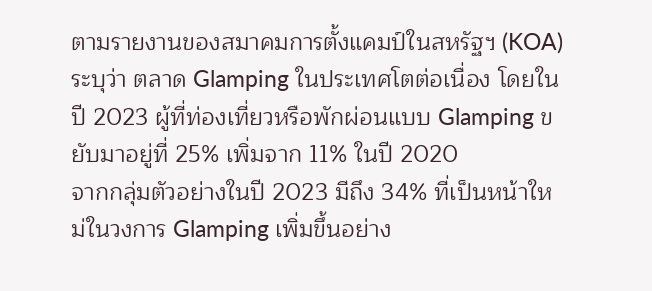ตามรายงานของสมาคมการตั้งแคมป์ในสหรัฐฯ (KOA) ระบุว่า ตลาด Glamping ในประเทศโตต่อเนื่อง โดยในปี 2023 ผู้ที่ท่องเที่ยวหรือพักผ่อนแบบ Glamping ขยับมาอยู่ที่ 25% เพิ่มจาก 11% ในปี 2020
จากกลุ่มตัวอย่างในปี 2023 มีถึง 34% ที่เป็นหน้าใหม่ในวงการ Glamping เพิ่มขึ้นอย่าง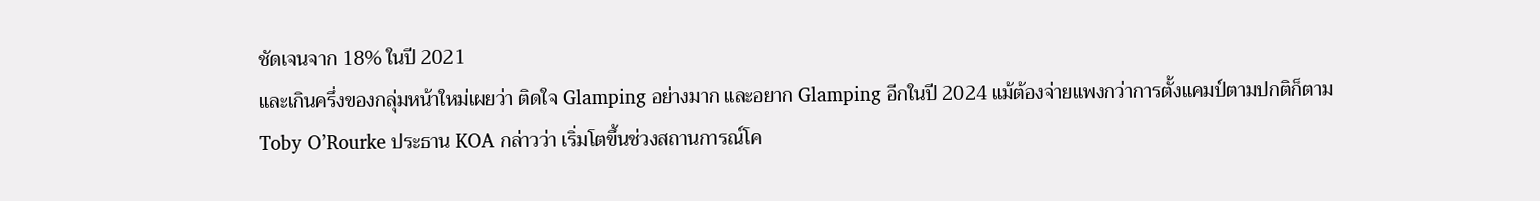ชัดเจนจาก 18% ในปี 2021
และเกินครึ่งของกลุ่มหน้าใหม่เผยว่า ติดใจ Glamping อย่างมาก และอยาก Glamping อีกในปี 2024 แม้ต้องจ่ายแพงกว่าการตั้งแคมป์ตามปกติก็ตาม
Toby O’Rourke ประธาน KOA กล่าวว่า เริ่มโตขึ้นช่วงสถานการณ์โค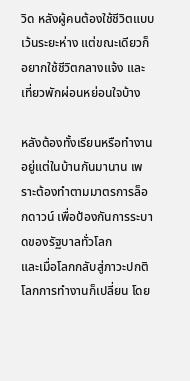วิด หลังผู้คนต้องใช้ชีวิตแบบเว้นระยะห่าง แต่ขณะเดียวก็อยากใช้ชีวิตกลางแจ้ง และเที่ยวพักผ่อนหย่อนใจบ้าง

หลังต้องทั้งเรียนหรือทำงานอยู่แต่ในบ้านกันมานาน เพราะต้องทำตามมาตรการล็อกดาวน์ เพื่อป้องกันการระบาดของรัฐบาลทั่วโลก
และเมื่อโลกกลับสู่ภาวะปกติ โลกการทำงานก็เปลี่ยน โดย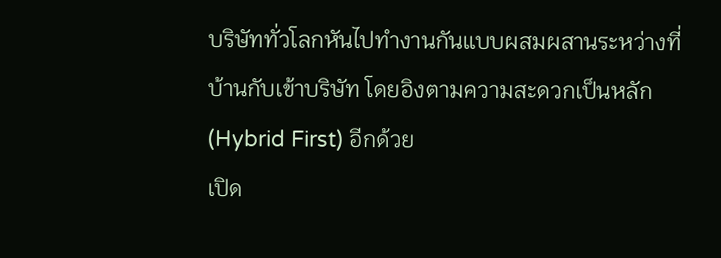บริษัททั่วโลกหันไปทำงานกันแบบผสมผสานระหว่างที่บ้านกับเข้าบริษัท โดยอิงตามความสะดวกเป็นหลัก (Hybrid First) อีกด้วย
เปิด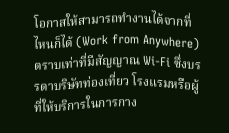โอกาสให้สามารถทำงานได้จากที่ไหนก็ได้ (Work from Anywhere) ตราบเท่าที่มีสัญญาณ Wi-Fi ซึ่งบรรดาบริษัทท่องเที่ยว โรงแรมหรือผู้ที่ให้บริการในการกาง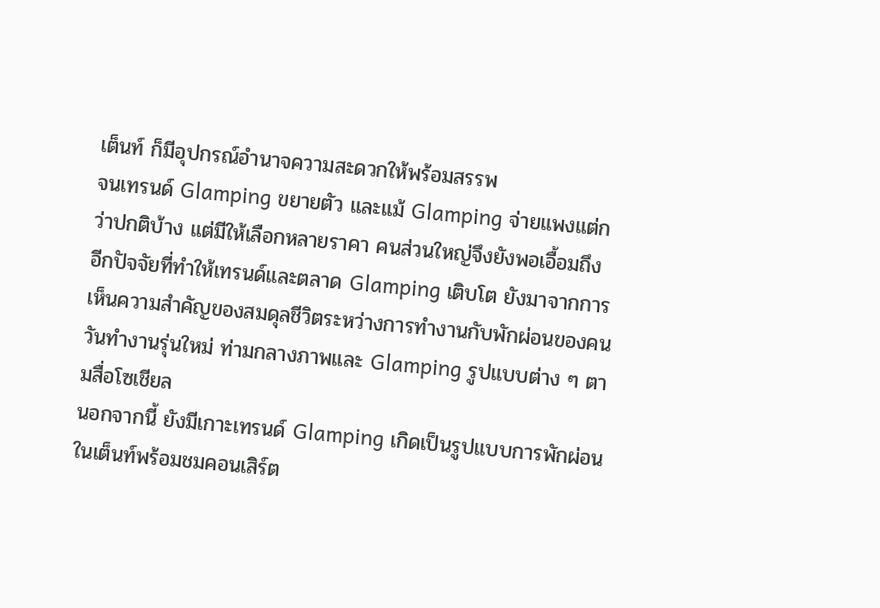เต็นท์ ก็มีอุปกรณ์อำนาจความสะดวกให้พร้อมสรรพ
จนเทรนด์ Glamping ขยายตัว และแม้ Glamping จ่ายแพงแต่กว่าปกติบ้าง แต่มีให้เลือกหลายราคา คนส่วนใหญ่จึงยังพอเอื้อมถึง
อีกปัจจัยที่ทำให้เทรนด์และตลาด Glamping เติบโต ยังมาจากการเห็นความสำคัญของสมดุลชีวิตระหว่างการทำงานกับพักผ่อนของคนวันทำงานรุ่นใหม่ ท่ามกลางภาพและ Glamping รูปแบบต่าง ๆ ตามสื่อโซเชียล
นอกจากนี้ ยังมีเกาะเทรนด์ Glamping เกิดเป็นรูปแบบการพักผ่อนในเต็นท์พร้อมชมคอนเสิร์ต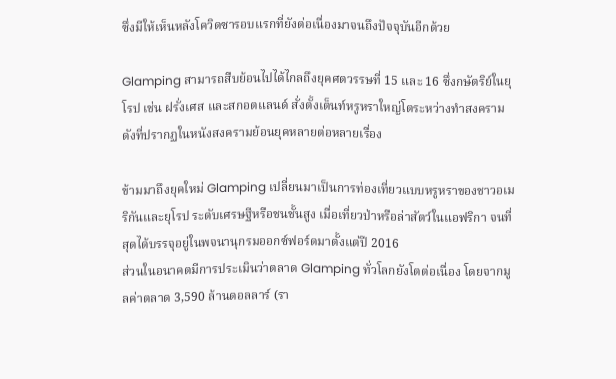ซึ่งมีให้เห็นหลังโควิดซารอบแรกที่ยังต่อเนื่องมาจนถึงปัจจุบันอีกด้วย

Glamping สามารถสืบย้อนไปได้ไกลถึงยุคศตวรรษที่ 15 และ 16 ซึ่งกษัตริย์ในยุโรป เช่น ฝรั่งเศส และสกอตแลนด์ สั่งตั้งเต็นท์หรูหราใหญ่โตระหว่างทำสงคราม ดังที่ปรากฏในหนังสงครามย้อนยุคหลายต่อหลายเรื่อง

ข้ามมาถึงยุคใหม่ Glamping เปลี่ยนมาเป็นการท่องเที่ยวแบบหรูหราของชาวอเมริกันและยุโรป ระดับเศรษฐีหรือชนชั้นสูง เมื่อเที่ยวป่าหรือล่าสัตว์ในแอฟริกา จนที่สุดได้บรรจุอยู่ในพจนานุกรมออกซ์ฟอร์ดมาตั้งแต่ปี 2016
ส่วนในอนาคตมีการประเมินว่าตลาด Glamping ทั่วโลกยังโตต่อเนื่อง โดยจากมูลค่าตลาด 3,590 ล้านดอลลาร์ (รา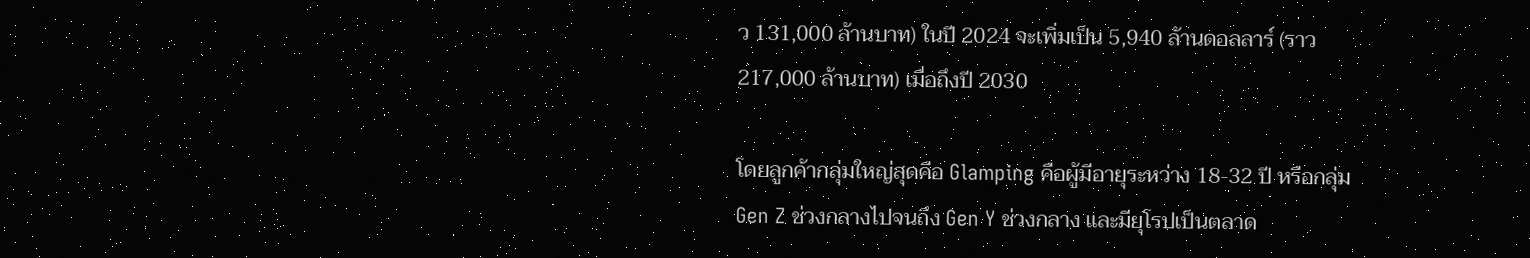ว 131,000 ล้านบาท) ในปี 2024 จะเพิ่มเป็น 5,940 ล้านดอลลาร์ (ราว 217,000 ล้านบาท) เมื่อถึงปี 2030

โดยลูกค้ากลุ่มใหญ่สุดคือ Glamping คือผู้มีอายุระหว่าง 18-32 ปี หรือกลุ่ม Gen Z ช่วงกลางไปจนถึง Gen Y ช่วงกลาง และมียุโรปเป็นตลาด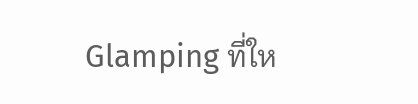Glamping ที่ให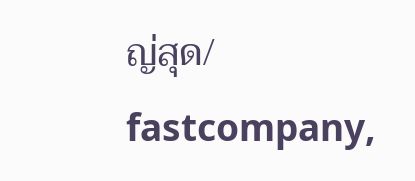ญ่สุด/ fastcompany,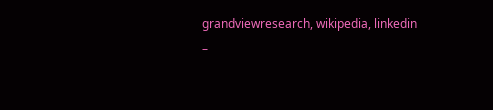grandviewresearch, wikipedia, linkedin
–